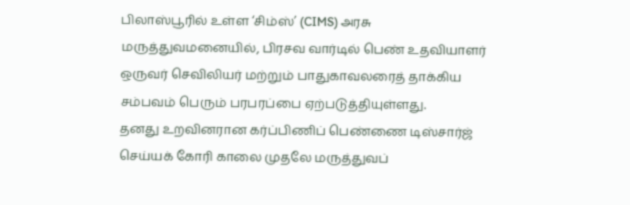பிலாஸ்பூரில் உள்ள ‘சிம்ஸ்’ (CIMS) அரசு மருத்துவமனையில், பிரசவ வார்டில் பெண் உதவியாளர் ஒருவர் செவிலியர் மற்றும் பாதுகாவலரைத் தாக்கிய சம்பவம் பெரும் பரபரப்பை ஏற்படுத்தியுள்ளது.
தனது உறவினரான கர்ப்பிணிப் பெண்ணை டிஸ்சார்ஜ் செய்யக் கோரி காலை முதலே மருத்துவப்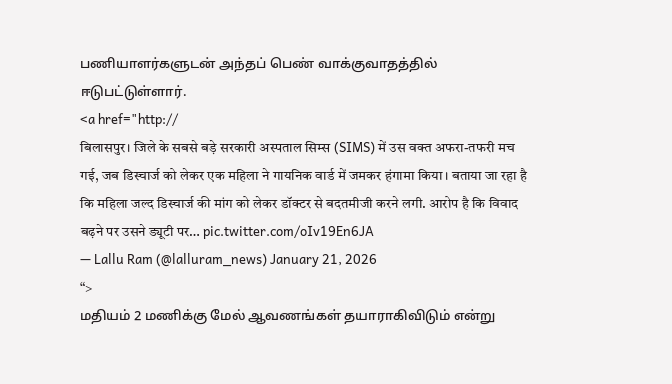பணியாளர்களுடன் அந்தப் பெண் வாக்குவாதத்தில் ஈடுபட்டுள்ளார்.
<a href="http://
बिलासपुर। जिले के सबसे बड़े सरकारी अस्पताल सिम्स (SIMS) में उस वक्त अफरा-तफरी मच गई, जब डिस्चार्ज को लेकर एक महिला ने गायनिक वार्ड में जमकर हंगामा किया। बताया जा रहा है कि महिला जल्द डिस्चार्ज की मांग को लेकर डॉक्टर से बदतमीजी करने लगी. आरोप है कि विवाद बढ़ने पर उसने ड्यूटी पर… pic.twitter.com/oIv19En6JA
— Lallu Ram (@lalluram_news) January 21, 2026
“>
மதியம் 2 மணிக்கு மேல் ஆவணங்கள் தயாராகிவிடும் என்று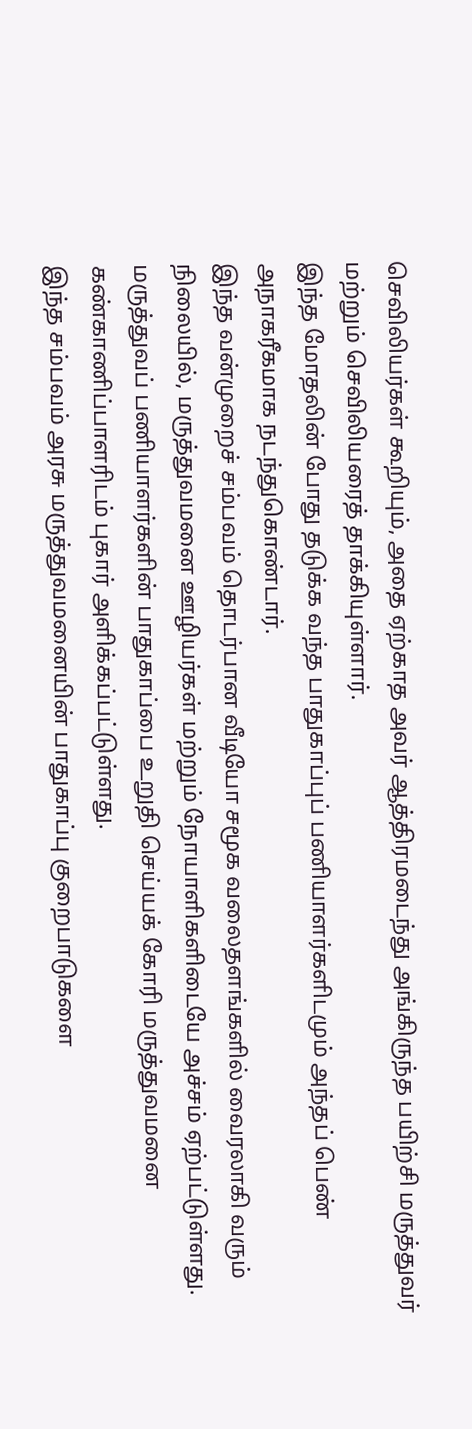செவிலியர்கள் கூறியும், அதை ஏற்காத அவர் ஆத்திரமடைந்து அங்கிருந்த பயிற்சி மருத்துவர் மற்றும் செவிலியரைத் தாக்கியுள்ளார்.
இந்த மோதலின் போது தடுக்க வந்த பாதுகாப்புப் பணியாளர்களிடமும் அந்தப் பெண் அநாகரீகமாக நடந்துகொண்டார்.
இந்த வன்முறைச் சம்பவம் தொடர்பான வீடியோ சமூக வலைதளங்களில் வைரலாகி வரும் நிலையில், மருத்துவமனை ஊழியர்கள் மற்றும் நோயாளிகளிடையே அச்சம் ஏற்பட்டுள்ளது.
மருத்துவப் பணியாளர்களின் பாதுகாப்பை உறுதி செய்யக் கோரி மருத்துவமனை கண்காணிப்பாளரிடம் புகார் அளிக்கப்பட்டுள்ளது.
இந்த சம்பவம் அரசு மருத்துவமனையின் பாதுகாப்பு குறைபாடுகளை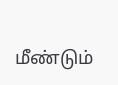மீண்டும்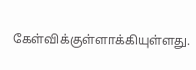கேள்விக்குள்ளாக்கியுள்ளது.